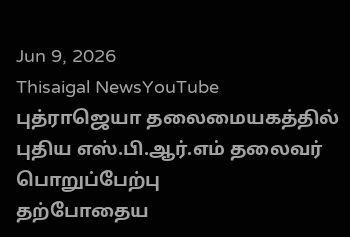Jun 9, 2026
Thisaigal NewsYouTube
புத்ராஜெயா தலைமையகத்தில் புதிய எஸ்.பி.ஆர்.எம் தலைவர் பொறுப்பேற்பு
தற்போதைய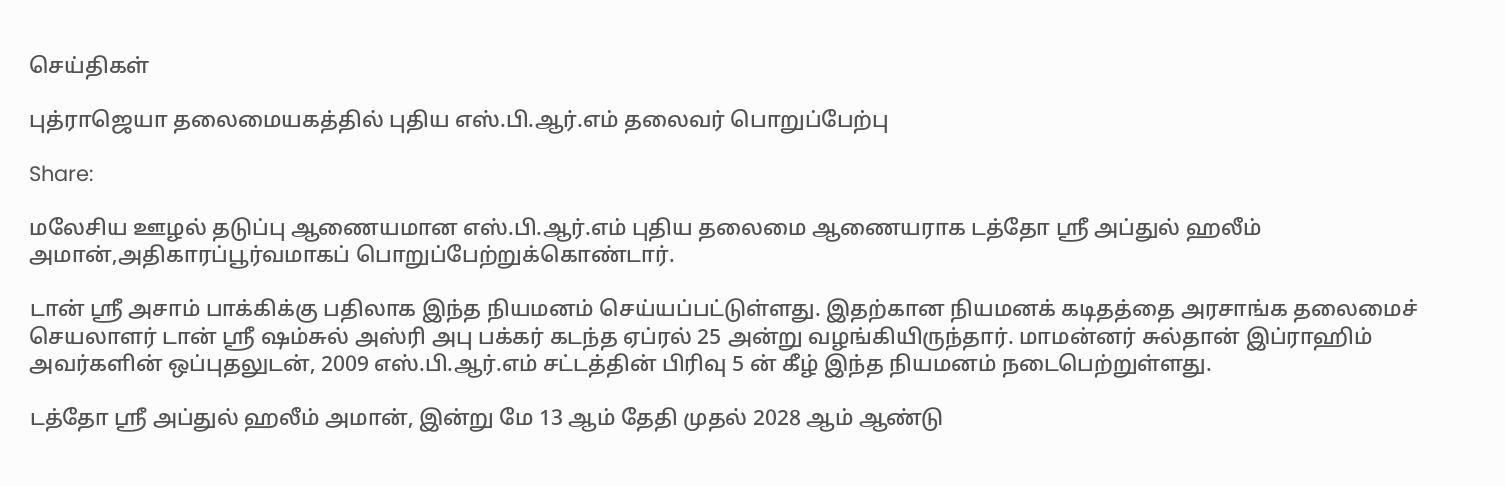செய்திகள்

புத்ராஜெயா தலைமையகத்தில் புதிய எஸ்.பி.ஆர்.எம் தலைவர் பொறுப்பேற்பு

Share:

மலேசிய ஊழல் தடுப்பு ஆணையமான எஸ்.பி.ஆர்.எம் புதிய தலைமை ஆணையராக டத்தோ ஸ்ரீ அப்துல் ஹலீம் அமான்,அதிகாரப்பூர்வமாகப் பொறுப்பேற்றுக்கொண்டார்.

டான் ஸ்ரீ அசாம் பாக்கிக்கு பதிலாக இந்த நியமனம் செய்யப்பட்டுள்ளது. இதற்கான நியமனக் கடிதத்தை அரசாங்க தலைமைச் செயலாளர் டான் ஸ்ரீ ஷம்சுல் அஸ்ரி அபு பக்கர் கடந்த ஏப்ரல் 25 அன்று வழங்கியிருந்தார். மாமன்னர் சுல்தான் இப்ராஹிம் அவர்களின் ஒப்புதலுடன், 2009 எஸ்.பி.ஆர்.எம் சட்டத்தின் பிரிவு 5 ன் கீழ் இந்த நியமனம் நடைபெற்றுள்ளது.

டத்தோ ஸ்ரீ அப்துல் ஹலீம் அமான், இன்று மே 13 ஆம் தேதி முதல் 2028 ஆம் ஆண்டு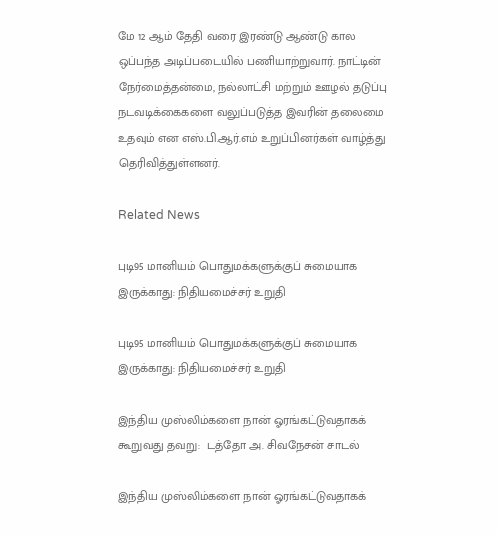மே 12 ஆம் தேதி வரை இரண்டு ஆண்டு கால ஒப்பந்த அடிப்படையில் பணியாற்றுவார். நாட்டின் நேர்மைத்தன்மை, நல்லாட்சி மற்றும் ஊழல் தடுப்பு நடவடிக்கைகளை வலுப்படுத்த இவரின் தலைமை உதவும் என எஸ்.பி.ஆர்.எம் உறுப்பினர்கள் வாழ்த்து தெரிவித்துள்ளனர்.

Related News

புடி95 மானியம் பொதுமக்களுக்குப் சுமையாக இருக்காது: நிதியமைச்சர் உறுதி

புடி95 மானியம் பொதுமக்களுக்குப் சுமையாக இருக்காது: நிதியமைச்சர் உறுதி

இந்திய முஸ்லிம்களை நான் ஓரங்கட்டுவதாகக் கூறுவது தவறு:  டத்தோ அ. சிவநேசன் சாடல்

இந்திய முஸ்லிம்களை நான் ஓரங்கட்டுவதாகக்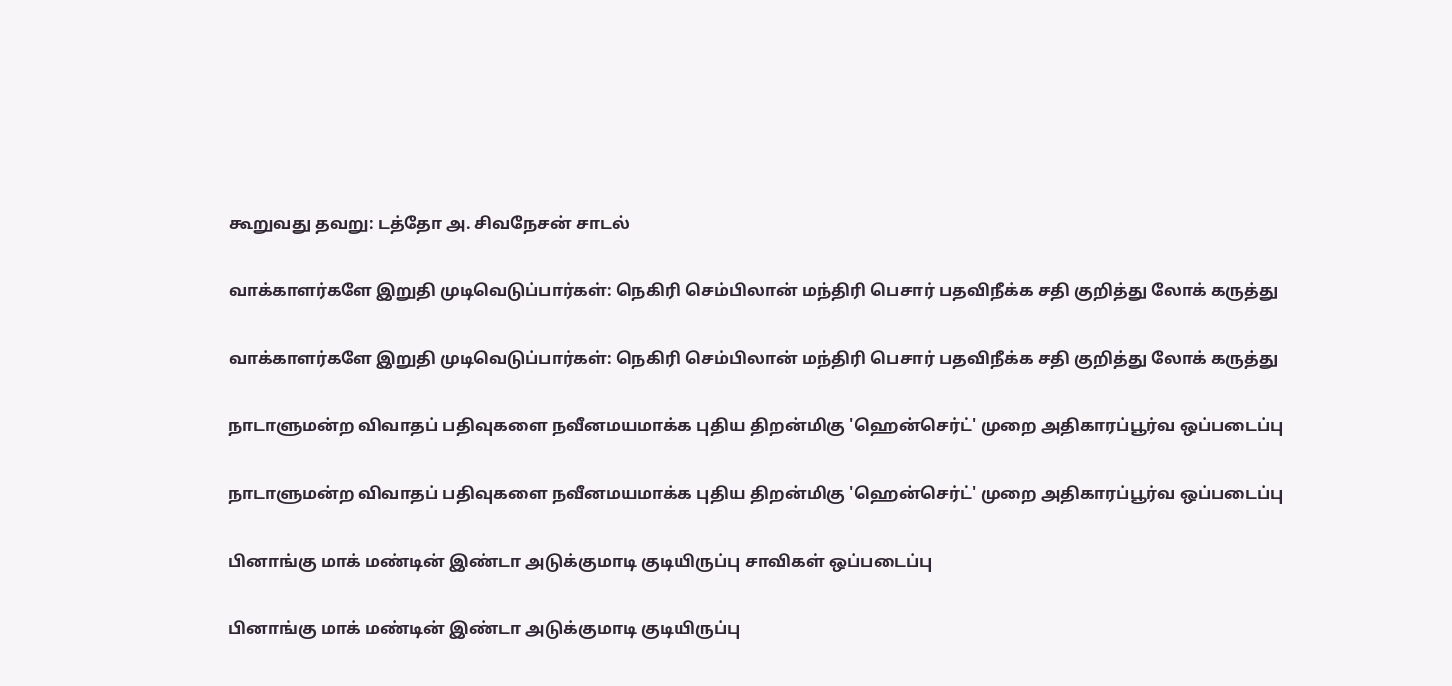கூறுவது தவறு: டத்தோ அ. சிவநேசன் சாடல்

வாக்காளர்களே இறுதி முடிவெடுப்பார்கள்: நெகிரி செம்பிலான் மந்திரி பெசார் பதவிநீக்க சதி குறித்து லோக் கருத்து

வாக்காளர்களே இறுதி முடிவெடுப்பார்கள்: நெகிரி செம்பிலான் மந்திரி பெசார் பதவிநீக்க சதி குறித்து லோக் கருத்து

நாடாளுமன்ற விவாதப் பதிவுகளை நவீனமயமாக்க புதிய திறன்மிகு 'ஹென்செர்ட்' முறை அதிகாரப்பூர்வ ஒப்படைப்பு

நாடாளுமன்ற விவாதப் பதிவுகளை நவீனமயமாக்க புதிய திறன்மிகு 'ஹென்செர்ட்' முறை அதிகாரப்பூர்வ ஒப்படைப்பு

பினாங்கு மாக் மண்டின் இண்டா அடுக்குமாடி குடியிருப்பு சாவிகள் ஒப்படைப்பு

பினாங்கு மாக் மண்டின் இண்டா அடுக்குமாடி குடியிருப்பு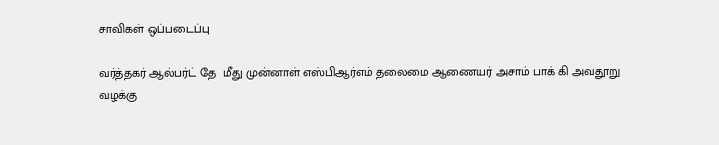சாவிகள் ஒப்படைப்பு

வர்த்தகர் ஆல்பர்ட் தே  மீது முன்னாள் எஸ்பிஆர்எம் தலைமை ஆணையர் அசாம் பாக் கி அவதூறு வழக்கு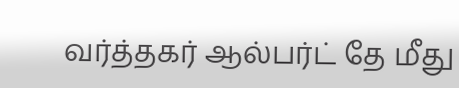வர்த்தகர் ஆல்பர்ட் தே மீது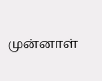முன்னாள்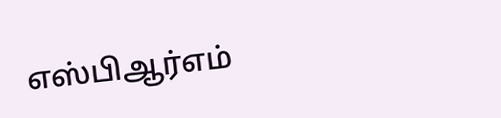எஸ்பிஆர்எம்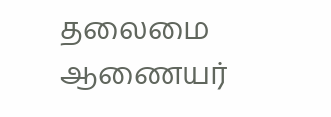தலைமை ஆணையர்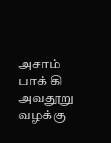அசாம் பாக் கி அவதூறு வழக்கு